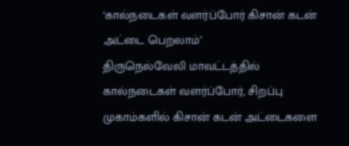‘கால்நடைகள் வளர்ப்போர் கிசான் கடன் அட்டை பெறலாம்’
திருநெல்வேலி மாவட்டத்தில் கால்நடைகள் வளர்ப்போர், சிறப்பு முகாம்களில் கிசான் கடன் அட்டைகளை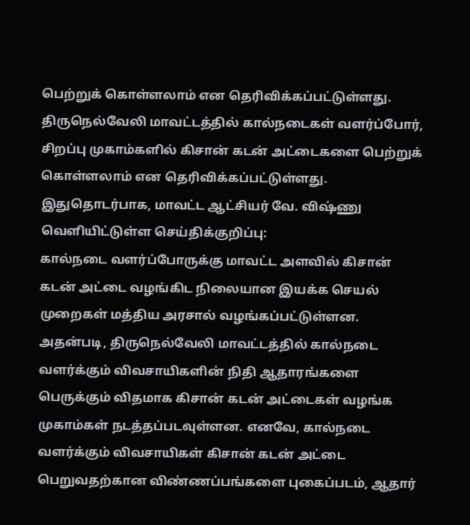பெற்றுக் கொள்ளலாம் என தெரிவிக்கப்பட்டுள்ளது.
திருநெல்வேலி மாவட்டத்தில் கால்நடைகள் வளர்ப்போர், சிறப்பு முகாம்களில் கிசான் கடன் அட்டைகளை பெற்றுக் கொள்ளலாம் என தெரிவிக்கப்பட்டுள்ளது.
இதுதொடர்பாக, மாவட்ட ஆட்சியர் வே. விஷ்ணு வெளியிட்டுள்ள செய்திக்குறிப்பு:
கால்நடை வளர்ப்போருக்கு மாவட்ட அளவில் கிசான் கடன் அட்டை வழங்கிட நிலையான இயக்க செயல் முறைகள் மத்திய அரசால் வழங்கப்பட்டுள்ளன. அதன்படி, திருநெல்வேலி மாவட்டத்தில் கால்நடை வளர்க்கும் விவசாயிகளின் நிதி ஆதாரங்களை பெருக்கும் விதமாக கிசான் கடன் அட்டைகள் வழங்க முகாம்கள் நடத்தப்படவுள்ளன. எனவே, கால்நடை வளர்க்கும் விவசாயிகள் கிசான் கடன் அட்டை பெறுவதற்கான விண்ணப்பங்களை புகைப்படம், ஆதார்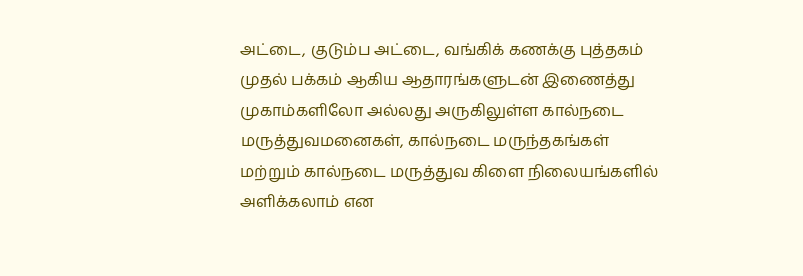அட்டை, குடும்ப அட்டை, வங்கிக் கணக்கு புத்தகம் முதல் பக்கம் ஆகிய ஆதாரங்களுடன் இணைத்து முகாம்களிலோ அல்லது அருகிலுள்ள கால்நடை மருத்துவமனைகள், கால்நடை மருந்தகங்கள் மற்றும் கால்நடை மருத்துவ கிளை நிலையங்களில் அளிக்கலாம் என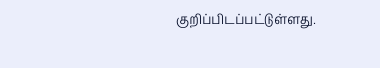குறிப்பிடப்பட்டுள்ளது.